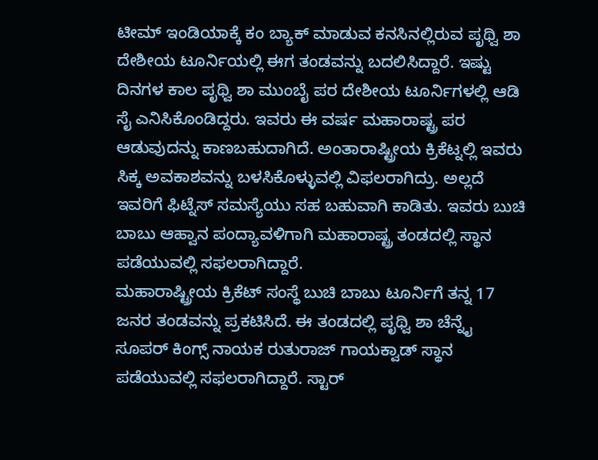ಟೀಮ್ ಇಂಡಿಯಾಕ್ಕೆ ಕಂ ಬ್ಯಾಕ್ ಮಾಡುವ ಕನಸಿನಲ್ಲಿರುವ ಪೃಥ್ವಿ ಶಾ ದೇಶೀಯ ಟೂರ್ನಿಯಲ್ಲಿ ಈಗ ತಂಡವನ್ನು ಬದಲಿಸಿದ್ದಾರೆ. ಇಷ್ಟು ದಿನಗಳ ಕಾಲ ಪೃಥ್ವಿ ಶಾ ಮುಂಬೈ ಪರ ದೇಶೀಯ ಟೂರ್ನಿಗಳಲ್ಲಿ ಆಡಿ ಸೈ ಎನಿಸಿಕೊಂಡಿದ್ದರು. ಇವರು ಈ ವರ್ಷ ಮಹಾರಾಷ್ಟ್ರ ಪರ ಆಡುವುದನ್ನು ಕಾಣಬಹುದಾಗಿದೆ. ಅಂತಾರಾಷ್ಟ್ರೀಯ ಕ್ರಿಕೆಟ್ನಲ್ಲಿ ಇವರು ಸಿಕ್ಕ ಅವಕಾಶವನ್ನು ಬಳಸಿಕೊಳ್ಳುವಲ್ಲಿ ವಿಫಲರಾಗಿದ್ರು. ಅಲ್ಲದೆ ಇವರಿಗೆ ಫಿಟ್ನೆಸ್ ಸಮಸ್ಯೆಯು ಸಹ ಬಹುವಾಗಿ ಕಾಡಿತು. ಇವರು ಬುಚಿ ಬಾಬು ಆಹ್ವಾನ ಪಂದ್ಯಾವಳಿಗಾಗಿ ಮಹಾರಾಷ್ಟ್ರ ತಂಡದಲ್ಲಿ ಸ್ಥಾನ ಪಡೆಯುವಲ್ಲಿ ಸಫಲರಾಗಿದ್ದಾರೆ.
ಮಹಾರಾಷ್ಟ್ರೀಯ ಕ್ರಿಕೆಟ್ ಸಂಸ್ಥೆ ಬುಚಿ ಬಾಬು ಟೂರ್ನಿಗೆ ತನ್ನ 17 ಜನರ ತಂಡವನ್ನು ಪ್ರಕಟಿಸಿದೆ. ಈ ತಂಡದಲ್ಲಿ ಪೃಥ್ವಿ ಶಾ ಚೆನ್ನೈ ಸೂಪರ್ ಕಿಂಗ್ಸ್ ನಾಯಕ ರುತುರಾಜ್ ಗಾಯಕ್ವಾಡ್ ಸ್ಥಾನ ಪಡೆಯುವಲ್ಲಿ ಸಫಲರಾಗಿದ್ದಾರೆ. ಸ್ಟಾರ್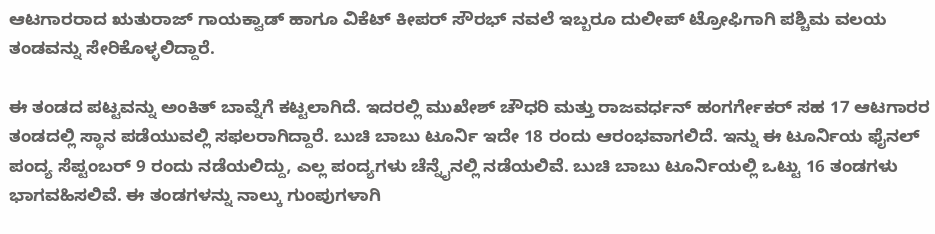ಆಟಗಾರರಾದ ಋತುರಾಜ್ ಗಾಯಕ್ವಾಡ್ ಹಾಗೂ ವಿಕೆಟ್ ಕೀಪರ್ ಸೌರಭ್ ನವಲೆ ಇಬ್ಬರೂ ದುಲೀಪ್ ಟ್ರೋಫಿಗಾಗಿ ಪಶ್ಚಿಮ ವಲಯ ತಂಡವನ್ನು ಸೇರಿಕೊಳ್ಳಲಿದ್ದಾರೆ.

ಈ ತಂಡದ ಪಟ್ಟವನ್ನು ಅಂಕಿತ್ ಬಾವ್ನೆಗೆ ಕಟ್ಟಲಾಗಿದೆ. ಇದರಲ್ಲಿ ಮುಖೇಶ್ ಚೌಧರಿ ಮತ್ತು ರಾಜವರ್ಧನ್ ಹಂಗರ್ಗೇಕರ್ ಸಹ 17 ಆಟಗಾರರ ತಂಡದಲ್ಲಿ ಸ್ಥಾನ ಪಡೆಯುವಲ್ಲಿ ಸಫಲರಾಗಿದ್ದಾರೆ. ಬುಚಿ ಬಾಬು ಟೂರ್ನಿ ಇದೇ 18 ರಂದು ಆರಂಭವಾಗಲಿದೆ. ಇನ್ನು ಈ ಟೂರ್ನಿಯ ಫೈನಲ್ ಪಂದ್ಯ ಸೆಪ್ಟಂಬರ್ 9 ರಂದು ನಡೆಯಲಿದ್ದು, ಎಲ್ಲ ಪಂದ್ಯಗಳು ಚೆನ್ನೈನಲ್ಲಿ ನಡೆಯಲಿವೆ. ಬುಚಿ ಬಾಬು ಟೂರ್ನಿಯಲ್ಲಿ ಒಟ್ಟು 16 ತಂಡಗಳು ಭಾಗವಹಿಸಲಿವೆ. ಈ ತಂಡಗಳನ್ನು ನಾಲ್ಕು ಗುಂಪುಗಳಾಗಿ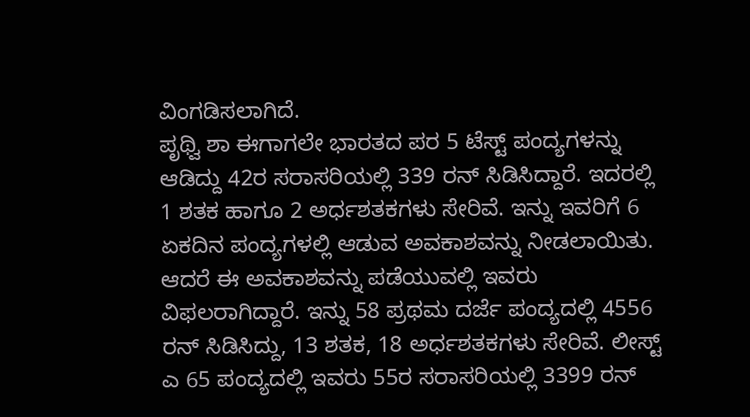ವಿಂಗಡಿಸಲಾಗಿದೆ.
ಪೃಥ್ವಿ ಶಾ ಈಗಾಗಲೇ ಭಾರತದ ಪರ 5 ಟೆಸ್ಟ್ ಪಂದ್ಯಗಳನ್ನು ಆಡಿದ್ದು 42ರ ಸರಾಸರಿಯಲ್ಲಿ 339 ರನ್ ಸಿಡಿಸಿದ್ದಾರೆ. ಇದರಲ್ಲಿ 1 ಶತಕ ಹಾಗೂ 2 ಅರ್ಧಶತಕಗಳು ಸೇರಿವೆ. ಇನ್ನು ಇವರಿಗೆ 6 ಏಕದಿನ ಪಂದ್ಯಗಳಲ್ಲಿ ಆಡುವ ಅವಕಾಶವನ್ನು ನೀಡಲಾಯಿತು. ಆದರೆ ಈ ಅವಕಾಶವನ್ನು ಪಡೆಯುವಲ್ಲಿ ಇವರು ವಿಫಲರಾಗಿದ್ದಾರೆ. ಇನ್ನು 58 ಪ್ರಥಮ ದರ್ಜೆ ಪಂದ್ಯದಲ್ಲಿ 4556 ರನ್ ಸಿಡಿಸಿದ್ದು, 13 ಶತಕ, 18 ಅರ್ಧಶತಕಗಳು ಸೇರಿವೆ. ಲೀಸ್ಟ್ ಎ 65 ಪಂದ್ಯದಲ್ಲಿ ಇವರು 55ರ ಸರಾಸರಿಯಲ್ಲಿ 3399 ರನ್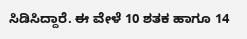ಸಿಡಿಸಿದ್ದಾರೆ. ಈ ವೇಳೆ 10 ಶತಕ ಹಾಗೂ 14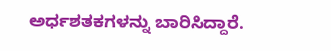ಅರ್ಧಶತಕಗಳನ್ನು ಬಾರಿಸಿದ್ದಾರೆ.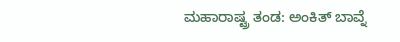ಮಹಾರಾಷ್ಟ್ರ ತಂಡ: ಅಂಕಿತ್ ಬಾವ್ನೆ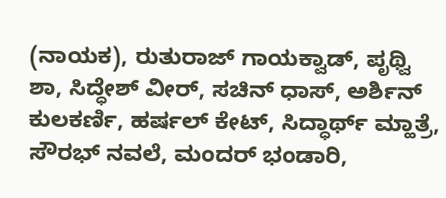(ನಾಯಕ), ರುತುರಾಜ್ ಗಾಯಕ್ವಾಡ್, ಪೃಥ್ವಿ ಶಾ, ಸಿದ್ಧೇಶ್ ವೀರ್, ಸಚಿನ್ ಧಾಸ್, ಅರ್ಶಿನ್ ಕುಲಕರ್ಣಿ, ಹರ್ಷಲ್ ಕೇಟ್, ಸಿದ್ಧಾರ್ಥ್ ಮ್ಹಾತ್ರೆ, ಸೌರಭ್ ನವಲೆ, ಮಂದರ್ ಭಂಡಾರಿ,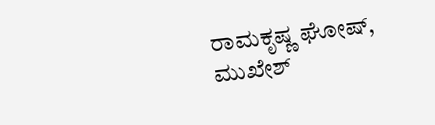ರಾಮಕೃಷ್ಣ ಘೋಷ್, ಮುಖೇಶ್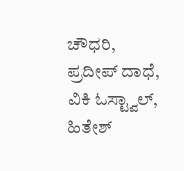ಚೌಧರಿ, ಪ್ರದೀಪ್ ದಾಧೆ, ವಿಕಿ ಓಸ್ಟ್ವಾಲ್, ಹಿತೇಶ್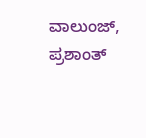ವಾಲುಂಜ್, ಪ್ರಶಾಂತ್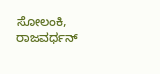ಸೋಲಂಕಿ, ರಾಜವರ್ಧನ್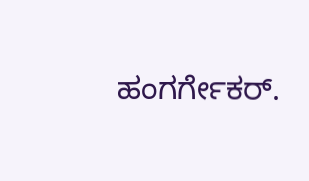ಹಂಗರ್ಗೇಕರ್.